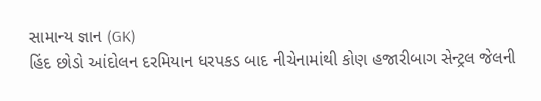સામાન્ય જ્ઞાન (GK)
હિંદ છોડો આંદોલન દરમિયાન ધરપકડ બાદ નીચેનામાંથી કોણ હજારીબાગ સેન્ટ્રલ જેલની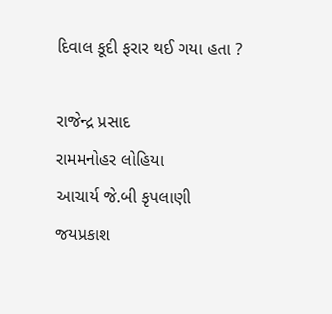દિવાલ કૂદી ફરાર થઈ ગયા હતા ?

રાજેન્દ્ર પ્રસાદ
રામમનોહર લોહિયા
આચાર્ય જે.બી કૃપલાણી
જયપ્રકાશ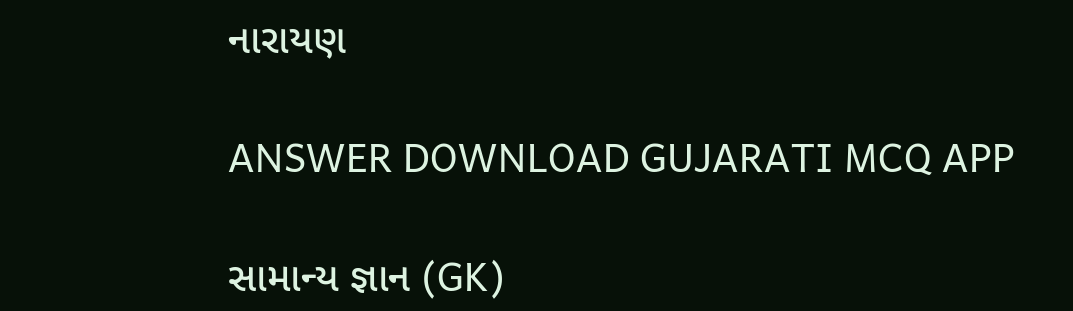નારાયણ

ANSWER DOWNLOAD GUJARATI MCQ APP

સામાન્ય જ્ઞાન (GK)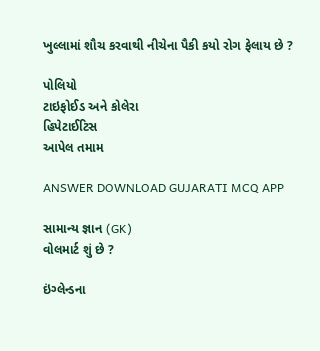ખુલ્લામાં શૌચ કરવાથી નીચેના પૈકી કયો રોગ ફેલાય છે ?

પોલિયો
ટાઇફોઈડ અને કોલેરા
હિપેટાઈટિસ
આપેલ તમામ

ANSWER DOWNLOAD GUJARATI MCQ APP

સામાન્ય જ્ઞાન (GK)
વોલમાર્ટ શું છે ?

ઇંગ્લેન્ડના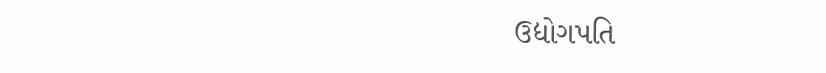ઉદ્યોગપતિ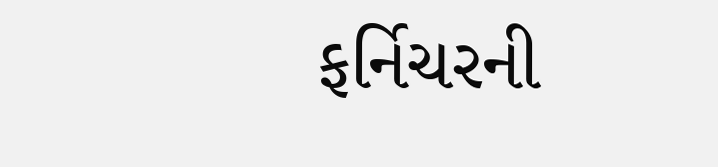ફર્નિચરની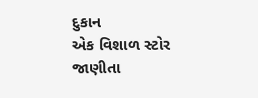દુકાન
એક વિશાળ સ્ટોર
જાણીતા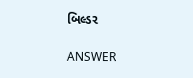બિલ્ડર

ANSWER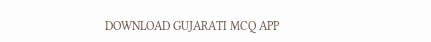DOWNLOAD GUJARATI MCQ APP